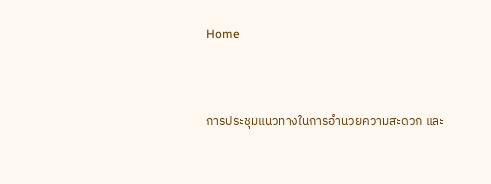Home



การประชุมแนวทางในการอำนวยความสะดวก และ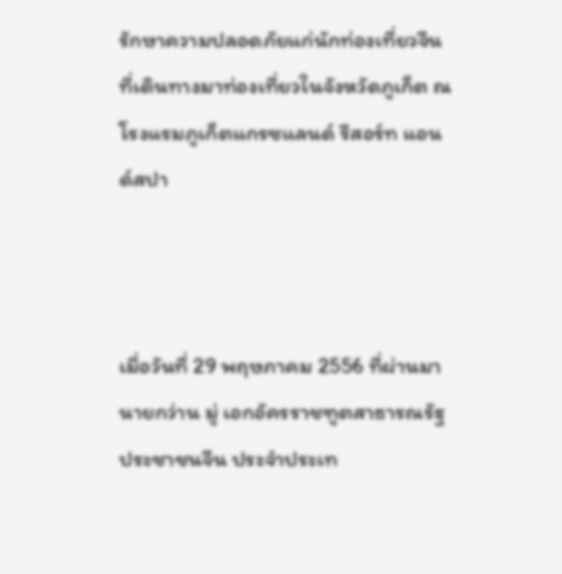รักษาความปลอดภัยแก่นักท่องเที่ยวจีนที่เดินทางมาท่องเที่ยวในจังหวัดภูเก็ต ณ โรงแรมภูเก็ตแกรซแลนด์ รีสอร์ท แอนด์สปา



เมื่อวันที่ 29 พฤษภาคม 2556 ที่ผ่านมา นายกว่าน มู่ เอกอัครราชฑูตสาธารณรัฐประชาชนจีน ประจำประเท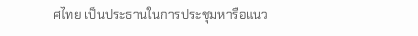ศไทย เป็นประธานในการประชุมหารือแนว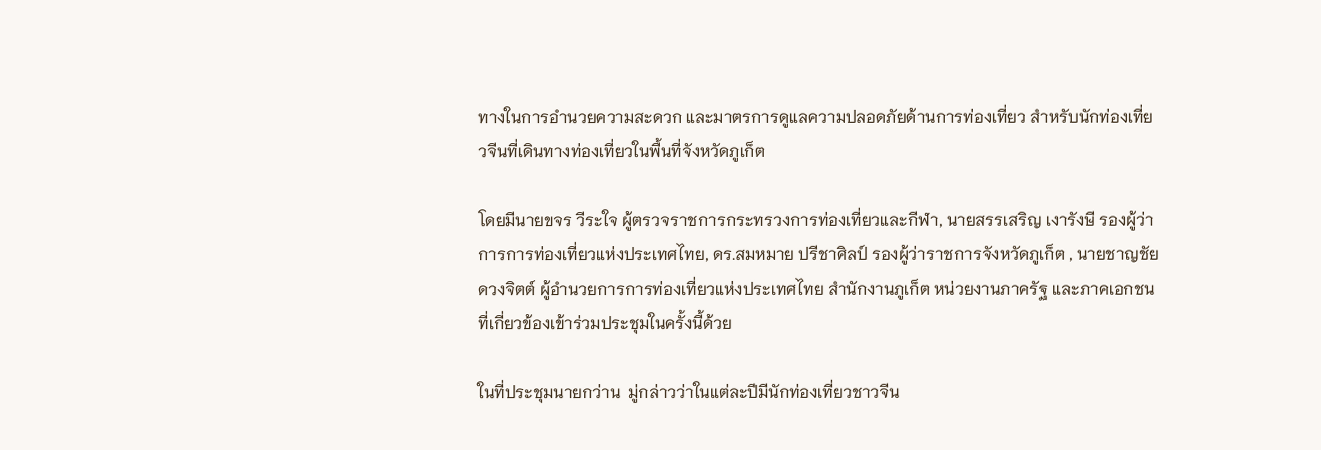ทางในการอำนวยความสะดวก และมาตรการดูแลความปลอดภัยด้านการท่องเที่ยว สำหรับนักท่องเที่ยวจีนที่เดินทางท่องเที่ยวในพื้นที่จังหวัดภูเก็ต

โดยมีนายขจร วีระใจ ผู้ตรวจราชการกระทรวงการท่องเที่ยวและกีฬา, นายสรรเสริญ เงารังษี รองผู้ว่าการการท่องเที่ยวแห่งประเทศไทย, ดร.สมหมาย ปรีชาศิลป์ รองผู้ว่าราชการจังหวัดภูเก็ต , นายชาญชัย   ดวงจิตต์ ผู้อำนวยการการท่องเที่ยวแห่งประเทศไทย สำนักงานภูเก็ต หน่วยงานภาครัฐ และภาคเอกชนที่เกี่ยวข้องเข้าร่วมประชุมในครั้งนี้ด้วย

ในที่ประชุมนายกว่าน  มู่กล่าวว่าในแต่ละปีมีนักท่องเที่ยวชาวจีน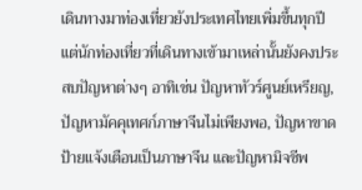เดินทางมาท่องเที่ยวยังประเทศไทยเพิ่มขึ้นทุกปี แต่นักท่องเที่ยวที่เดินทางเข้ามาเหล่านั้นยังคงประสบปัญหาต่างๆ อาทิเช่น ปัญหาทัวร์ศูนย์เหรียญ, ปัญหามัคคุเทศก์ภาษาจีนไม่เพียงพอ, ปัญหาขาดป้ายแจ้งเตือนเป็นภาษาจีน และปัญหามิจชีพ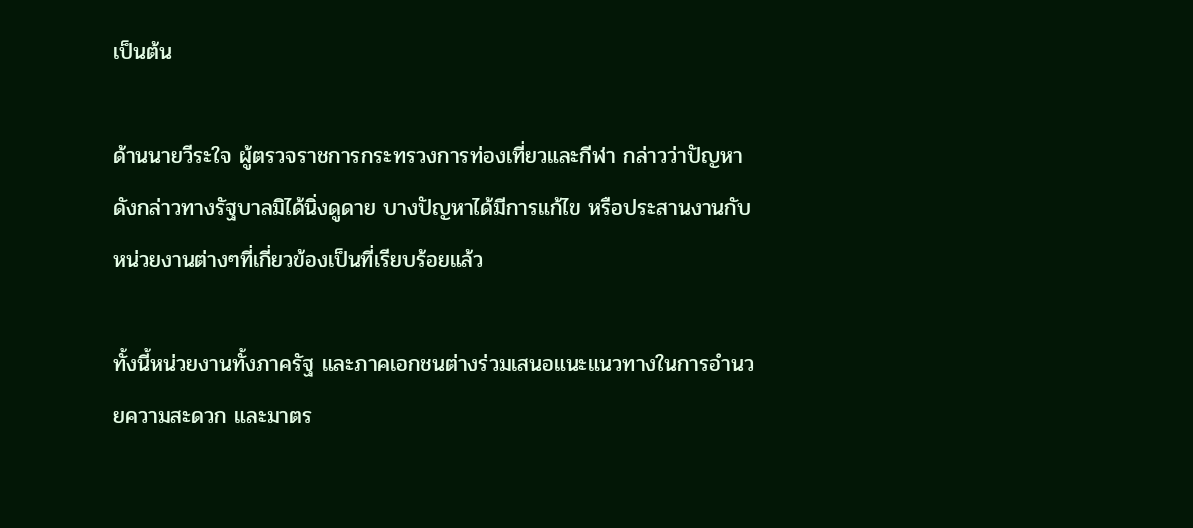เป็นต้น

ด้านนายวีระใจ ผู้ตรวจราชการกระทรวงการท่องเที่ยวและกีฬา กล่าวว่าปัญหาดังกล่าวทางรัฐบาลมิได้นิ่งดูดาย บางปัญหาได้มีการแก้ไข หรือประสานงานกับหน่วยงานต่างๆที่เกี่ยวข้องเป็นที่เรียบร้อยแล้ว

ทั้งนี้หน่วยงานทั้งภาครัฐ และภาคเอกชนต่างร่วมเสนอแนะแนวทางในการอำนวยความสะดวก และมาตร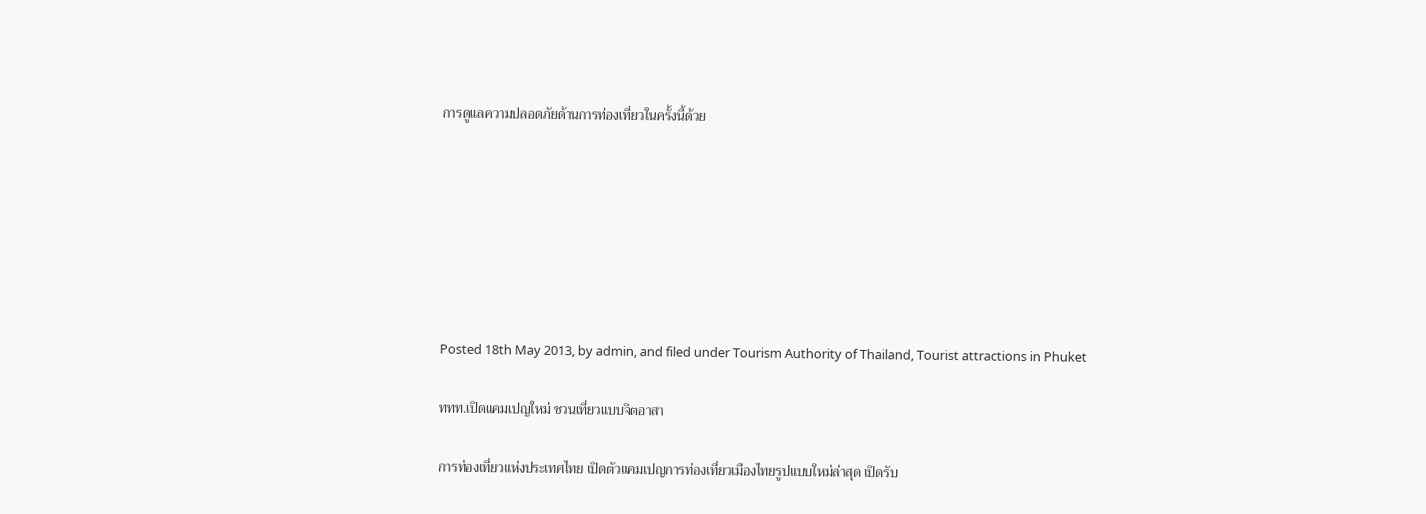การดูแลความปลอดภัยด้านการท่องเที่ยวในครั้งนี้ด้วย







Posted 18th May 2013, by admin, and filed under Tourism Authority of Thailand, Tourist attractions in Phuket

ททท.เปิดแคมเปญใหม่ ชวนเที่ยวแบบจิตอาสา

การท่องเที่ยวแห่งประเทศไทย เปิดตัวแคมเปญการท่องเที่ยวเมืองไทยรูปแบบใหม่ล่าสุด เปิดรับ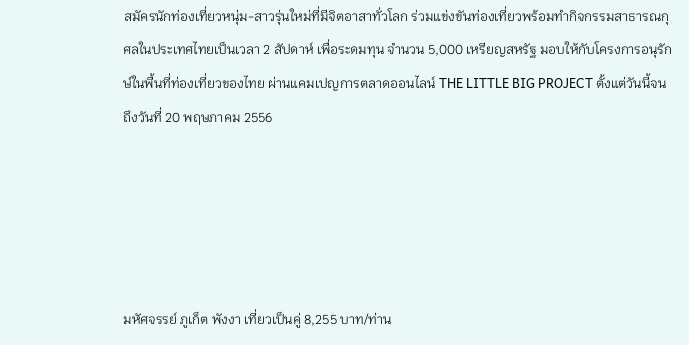สมัครนักท่องเที่ยวหนุ่ม-สาวรุ่นใหม่ที่มีจิตอาสาทั่วโลก ร่วมแข่งขันท่องเที่ยวพร้อมทำกิจกรรมสาธารณกุศลในประเทศไทยเป็นเวลา 2 สัปดาห์ เพื่อระดมทุน จำนวน 5,000 เหรียญสหรัฐ มอบให้กับโครงการอนุรักษ์ในพื้นที่ท่องเที่ยวของไทย ผ่านแคมเปญการตลาดออนไลน์ THE LITTLE BIG PROJECT ตั้งแต่วันนี้จนถึงวันที่ 20 พฤษภาคม 2556





มหัศจรรย์ ภูเก็ต พังงา เที่ยวเป็นคู่ 8,255 บาท/ท่าน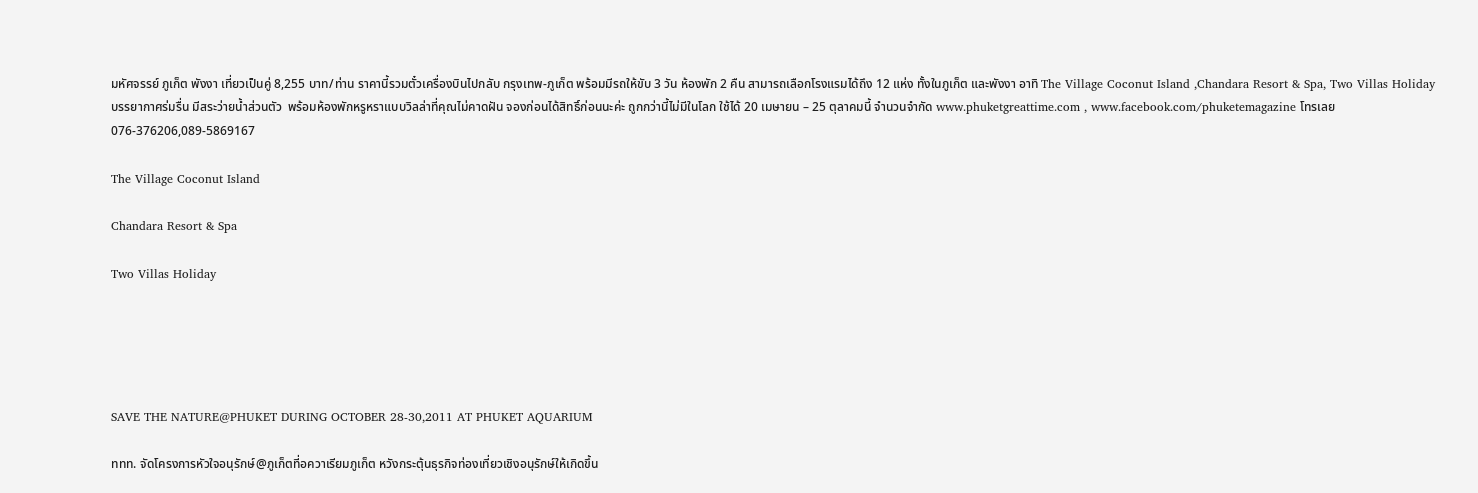มหัศจรรย์ ภูเก็ต พังงา เที่ยวเป็นคู่ 8,255 บาท/ท่าน ราคานี้รวมตั๋วเครื่องบินไปกลับ กรุงเทพ-ภูเก็ต พร้อมมีรถให้ขับ 3 วัน ห้องพัก 2 คืน สามารถเลือกโรงแรมได้ถึง 12 แห่ง ทั้งในภูเก็ต และพังงา อาทิ The Village Coconut Island ,Chandara Resort & Spa, Two Villas Holiday บรรยากาศร่มรื่น มีสระว่ายน้ำส่วนตัว  พร้อมห้องพักหรูหราแบบวิลล่าที่คุณไม่คาดฝัน จองก่อนได้สิทธิ์ก่อนนะค่ะ ถูกกว่านี้ไม่มีในโลก ใช้ได้ 20 เมษายน – 25 ตุลาคมนี้ จำนวนจำกัด www.phuketgreattime.com , www.facebook.com/phuketemagazine โทรเลย 076-376206,089-5869167

The Village Coconut Island

Chandara Resort & Spa

Two Villas Holiday





SAVE THE NATURE@PHUKET DURING OCTOBER 28-30,2011 AT PHUKET AQUARIUM

ททท. จัดโครงการหัวใจอนุรักษ์@ภูเก็ตที่อควาเรียมภูเก็ต หวังกระตุ้นธุรกิจท่องเที่ยวเชิงอนุรักษ์ให้เกิดขึ้น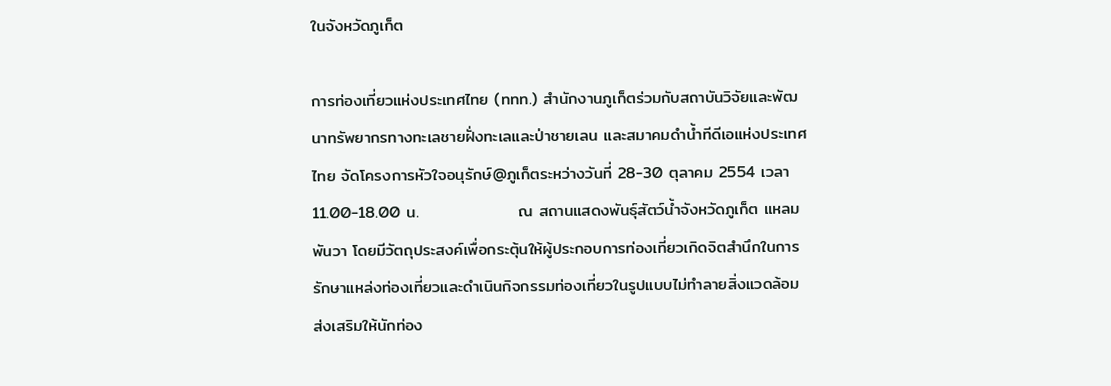ในจังหวัดภูเก็ต

การท่องเที่ยวแห่งประเทศไทย (ททท.) สำนักงานภูเก็ตร่วมกับสถาบันวิจัยและพัฒนาทรัพยากรทางทะเลชายฝั่งทะเลและป่าชายเลน และสมาคมดำน้ำทีดีเอแห่งประเทศไทย จัดโครงการหัวใจอนุรักษ์@ภูเก็ตระหว่างวันที่ 28-30 ตุลาคม 2554 เวลา 11.00-18.00 น.                 ณ สถานแสดงพันธุ์สัตว์น้ำจังหวัดภูเก็ต แหลมพันวา โดยมีวัตถุประสงค์เพื่อกระตุ้นให้ผู้ประกอบการท่องเที่ยวเกิดจิตสำนึกในการรักษาแหล่งท่องเที่ยวและดำเนินกิจกรรมท่องเที่ยวในรูปแบบไม่ทำลายสิ่งแวดล้อม ส่งเสริมให้นักท่อง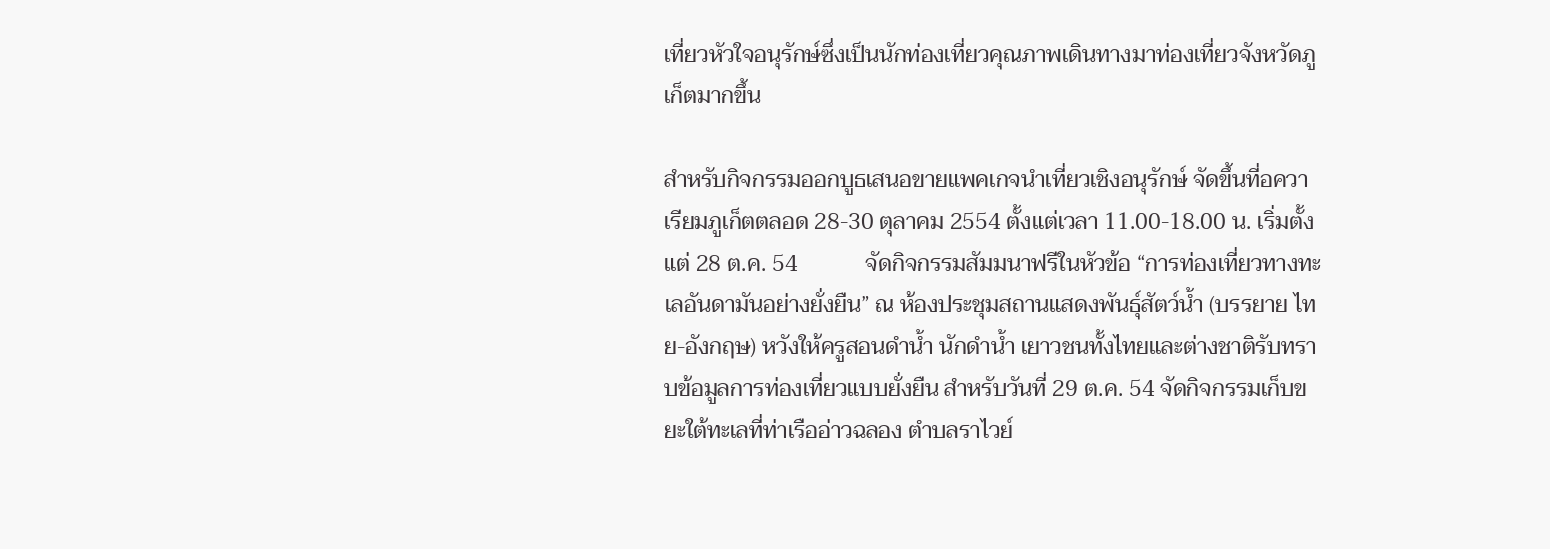เที่ยวหัวใจอนุรักษ์ซึ่งเป็นนักท่องเที่ยวคุณภาพเดินทางมาท่องเที่ยวจังหวัดภูเก็ตมากขึ้น

สำหรับกิจกรรมออกบูธเสนอขายแพคเกจนำเที่ยวเชิงอนุรักษ์ จัดขึ้นที่อควาเรียมภูเก็ตตลอด 28-30 ตุลาคม 2554 ตั้งแต่เวลา 11.00-18.00 น. เริ่มตั้งแต่ 28 ต.ค. 54            จัดกิจกรรมสัมมนาฟรีในหัวข้อ “การท่องเที่ยวทางทะเลอันดามันอย่างยั่งยืน” ณ ห้องประชุมสถานแสดงพันธุ์สัตว์น้ำ (บรรยาย ไทย-อังกฤษ) หวังให้ครูสอนดำน้ำ นักดำน้ำ เยาวชนทั้งไทยและต่างชาติรับทราบข้อมูลการท่องเที่ยวแบบยั่งยืน สำหรับวันที่ 29 ต.ค. 54 จัดกิจกรรมเก็บขยะใต้ทะเลที่ท่าเรืออ่าวฉลอง ตำบลราไวย์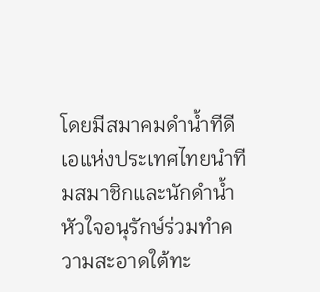โดยมีสมาคมดำน้ำทีดีเอแห่งประเทศไทยนำทีมสมาชิกและนักดำน้ำหัวใจอนุรักษ์ร่วมทำความสะอาดใต้ทะ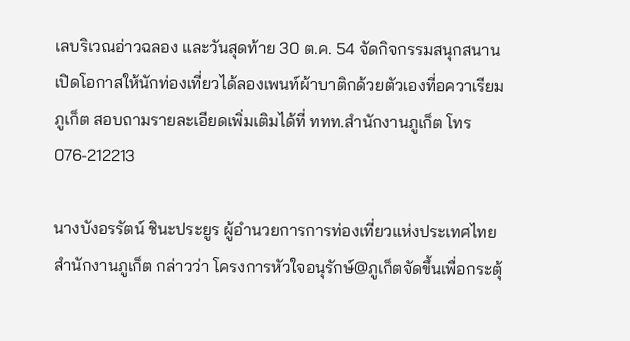เลบริเวณอ่าวฉลอง และวันสุดท้าย 30 ต.ค. 54 จัดกิจกรรมสนุกสนานเปิดโอกาสให้นักท่องเที่ยวได้ลองเพนท์ผ้าบาติกด้วยตัวเองที่อควาเรียมภูเก็ต สอบถามรายละเอียดเพิ่มเติมได้ที่ ททท.สำนักงานภูเก็ต โทร 076-212213

นางบังอรรัตน์ ชินะประยูร ผู้อำนวยการการท่องเที่ยวแห่งประเทศไทย สำนักงานภูเก็ต กล่าวว่า โครงการหัวใจอนุรักษ์@ภูเก็ตจัดขึ้นเพื่อกระตุ้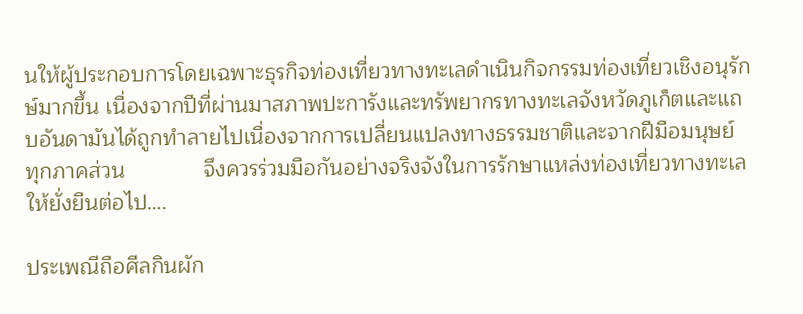นให้ผู้ประกอบการโดยเฉพาะธุรกิจท่องเที่ยวทางทะเลดำเนินกิจกรรมท่องเที่ยวเชิงอนุรักษ์มากขึ้น เนื่องจากปีที่ผ่านมาสภาพปะการังและทรัพยากรทางทะเลจังหวัดภูเก็ตและแถบอันดามันได้ถูกทำลายไปเนื่องจากการเปลี่ยนแปลงทางธรรมชาติและจากฝีมือมนุษย์ ทุกภาคส่วน             จึงควรร่วมมือกันอย่างจริงจังในการรักษาแหล่งท่องเที่ยวทางทะเลให้ยั่งยืนต่อไป….

ประเพณีถือศีลกินผัก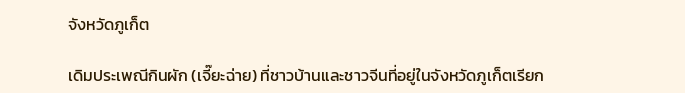จังหวัดภูเก็ต

เดิมประเพณีกินผัก (เจี๊ยะฉ่าย) ที่ชาวบ้านและชาวจีนที่อยู่ในจังหวัดภูเก็ตเรียก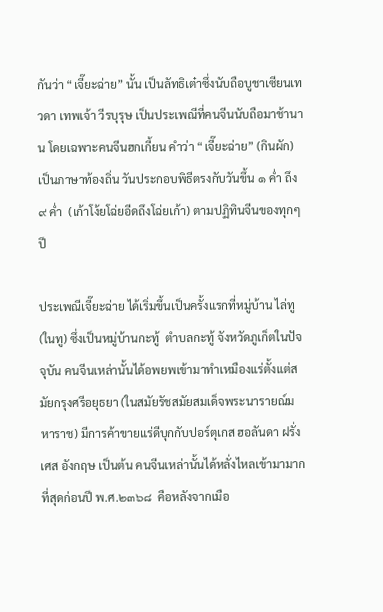กันว่า “เจี๊ยะฉ่าย” นั้น เป็นลัทธิเต๋าซึ่งนับถือบูชาเซียนเทวดา เทพเจ้า วีรบุรุษ เป็นประเพณีที่คนจีนนับถือมาช้านาน โดยเฉพาะคนจีนฮกเกี้ยน คำว่า “เจี๊ยะฉ่าย” (กินผัก) เป็นภาษาท้องถิ่น วันประกอบพิธีตรงกับวันขึ้น ๑ ค่ำ ถึง ๙ ค่ำ  (เก้าโง้ยโฉ่ยอีดถึงโฉ่ยเก้า) ตามปฏิทินจีนของทุกๆปี

ประเพณีเจี๊ยะฉ่าย ได้เริ่มขึ้นเป็นครั้งแรกที่หมู่บ้าน ไล่ทู (ในทู) ซึ่งเป็นหมู่บ้านกะทู้  ตำบลกะทู้ จังหวัดภูเก็ตในปัจจุบัน คนจีนเหล่านั้นได้อพยพเข้ามาทำเหมืองแร่ตั้งแต่สมัยกรุงศรีอยุธยา (ในสมัยรัชสมัยสมเด็จพระนารายณ์มหาราช) มีการค้าขายแร่ดีบุกกับปอร์ตุเกส ฮอลันดา ฝรั่งเศส อังกฤษ เป็นต้น คนจีนเหล่านั้นได้หลั่งไหลเข้ามามากที่สุดก่อนปี พ.ศ.๒๓๖๘  คือหลังจากเมือ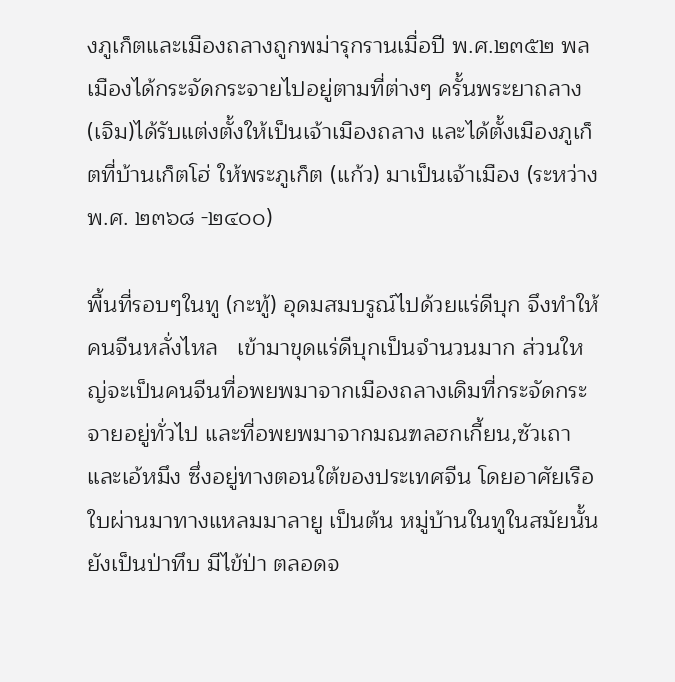งภูเก็ตและเมืองถลางถูกพม่ารุกรานเมื่อปี พ.ศ.๒๓๕๒ พลเมืองได้กระจัดกระจายไปอยู่ตามที่ต่างๆ ครั้นพระยาถลาง (เจิม)ได้รับแต่งตั้งให้เป็นเจ้าเมืองถลาง และได้ตั้งเมืองภูเก็ตที่บ้านเก็ตโฮ่ ให้พระภูเก็ต (แก้ว) มาเป็นเจ้าเมือง (ระหว่าง พ.ศ. ๒๓๖๘ -๒๔๐๐)

พื้นที่รอบๆในทู (กะทู้) อุดมสมบรูณ์ไปด้วยแร่ดีบุก จึงทำให้คนจีนหลั่งไหล   เข้ามาขุดแร่ดีบุกเป็นจำนวนมาก ส่วนใหญ่จะเป็นคนจีนที่อพยพมาจากเมืองถลางเดิมที่กระจัดกระจายอยู่ทั่วไป และที่อพยพมาจากมณฑลฮกเกี้ยน,ซัวเถาและเอ้หมึง ซึ่งอยู่ทางตอนใต้ของประเทศจีน โดยอาศัยเรือใบผ่านมาทางแหลมมาลายู เป็นต้น หมู่บ้านในทูในสมัยนั้นยังเป็นป่าทึบ มีไข้ป่า ตลอดจ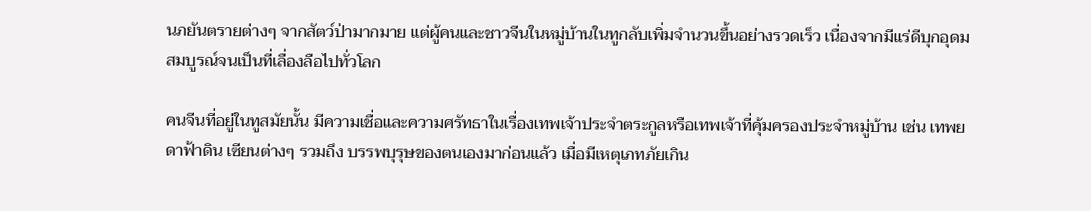นภยันตรายต่างๆ จากสัตว์ป่ามากมาย แต่ผู้คนและชาวจีนในหมู่บ้านในทูกลับเพิ่มจำนวนขึ้นอย่างรวดเร็ว เนื่องจากมีแร่ดีบุกอุดมสมบูรณ์จนเป็นที่เลื่องลือไปทั่วโลก

คนจีนที่อยู่ในทูสมัยนั้น มีความเชื่อและความศรัทธาในเรื่องเทพเจ้าประจำตระกูลหรือเทพเจ้าที่คุ้มครองประจำหมู่บ้าน เช่น เทพยดาฟ้าดิน เซียนต่างๆ รวมถึง บรรพบุรุษของตนเองมาก่อนแล้ว เมื่อมีเหตุเภทภัยเกิน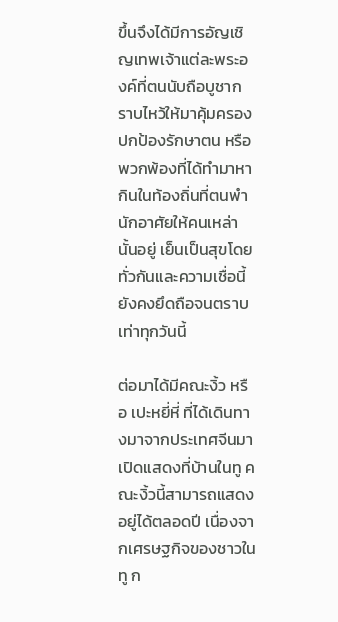ขึ้นจึงได้มีการอัญเชิญเทพเจ้าแต่ละพระองค์ที่ตนนับถือบูชากราบไหว้ให้มาคุ้มครองปกป้องรักษาตน หรือพวกพ้องที่ได้ทำมาหากินในท้องถิ่นที่ตนพำนักอาศัยให้คนเหล่านั้นอยู่ เย็นเป็นสุขโดยทั่วกันและความเชื่อนี้ยังคงยึดถือจนตราบเท่าทุกวันนี้

ต่อมาได้มีคณะงิ้ว หรือ เปะหยี่หี่ ที่ได้เดินทางมาจากประเทศจีนมาเปิดแสดงที่บ้านในทู คณะงิ้วนี้สามารถแสดงอยู่ได้ตลอดปี เนื่องจากเศรษฐกิจของชาวในทู ก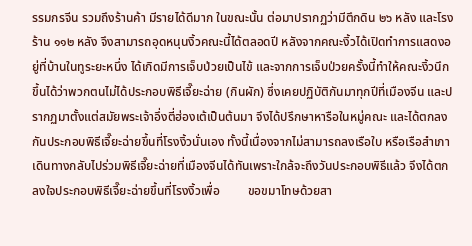รรมกรจีน รวมถึงร้านค้า มีรายได้ดีมาก ในขณะนั้น ต่อมาปรากฏว่ามีตึกดิน ๒๖ หลัง และโรงร้าน ๑๑๒ หลัง จึงสามารถอุดหนุนงิ้วคณะนี้ได้ตลอดปี หลังจากคณะงิ้วได้เปิดทำการแสดงอยู่ที่บ้านในทูระยะหนึ่ง ได้เกิดมีการเจ็บป่วยเป็นไข้ และจากการเจ็บป่วยครั้งนี้ทำให้คณะงิ้วนึกขึ้นได้ว่าพวกตนไม่ได้ประกอบพิธีเจี๊ยะฉ่าย (กินผัก) ซึ่งเคยปฏิบัติกันมาทุกปีที่เมืองจีน และปรากฏมาตั้งแต่สมัยพระเจ้าอึ่งตี่ฮ่องเต้เป็นต้นมา จึงได้ปรึกษาหารือในหมู่คณะ และได้ตกลงกันประกอบพิธีเจี๊ยะฉ่ายขึ้นที่โรงงิ้วนั่นเอง ทั้งนี้เนื่องจากไม่สามารถลงเรือใบ หรือเรือสำเภาเดินทางกลับไปร่วมพิธีเจี๊ยะฉ่ายที่เมืองจีนได้ทันเพราะใกล้จะถึงวันประกอบพิธีแล้ว จึงได้ตกลงใจประกอบพิธีเจี๊ยะฉ่ายขึ้นที่โรงงิ้วเพื่อ         ขอขมาโทษด้วยสา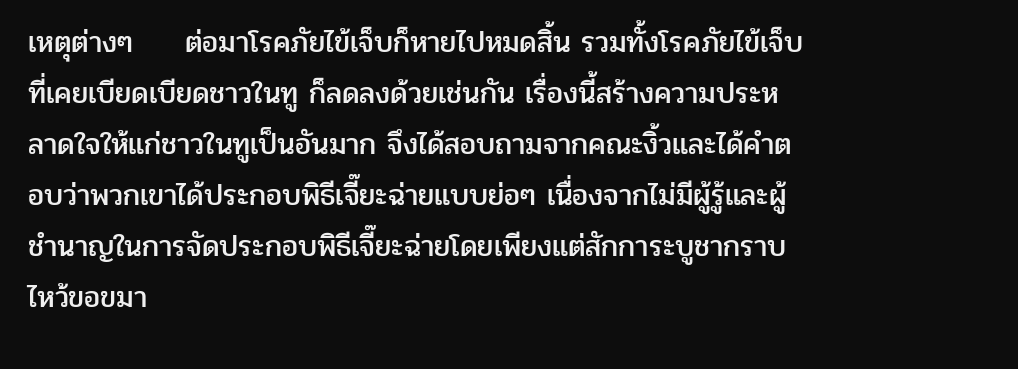เหตุต่างๆ     ต่อมาโรคภัยไข้เจ็บก็หายไปหมดสิ้น รวมทั้งโรคภัยไข้เจ็บที่เคยเบียดเบียดชาวในทู ก็ลดลงด้วยเช่นกัน เรื่องนี้สร้างความประหลาดใจให้แก่ชาวในทูเป็นอันมาก จึงได้สอบถามจากคณะงิ้วและได้คำตอบว่าพวกเขาได้ประกอบพิธีเจี๊ยะฉ่ายแบบย่อๆ เนื่องจากไม่มีผู้รู้และผู้ชำนาญในการจัดประกอบพิธีเจี๊ยะฉ่ายโดยเพียงแต่สักการะบูชากราบไหว้ขอขมา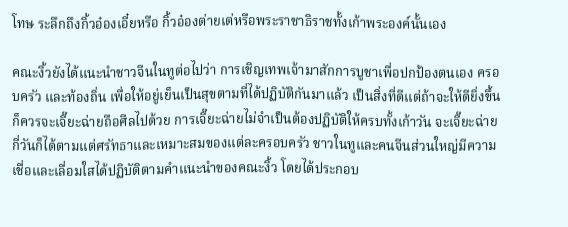โทษ ระลึกถึงกิ้วอ๋องเอี๋ยหรือ กิ้วอ๋องต่ายเต่หรือพระราชาธิราชทั้งเก้าพระองค์นั้นเอง

คณะงิ้วยังได้แนะนำชาวจีนในทูต่อไปว่า การเชิญเทพเจ้ามาสักการบูชาเพื่อปกป้องตนเอง ครอบครัว และท้องถิ่น เพื่อให้อยู่เย็นเป็นสุขตามที่ได้ปฏิบัติกันมาแล้ว เป็นสิ่งที่ดีแต่ถ้าจะให้ดียิ่งขึ้นก็ควรจะเจี๊ยะฉ่ายถือศีลไปด้วย การเจี๊ยะฉ่ายไม่จำเป็นต้องปฏิบัติให้ครบทั้งเก้าวัน จะเจี๊ยะฉ่ายกี่วันก็ได้ตามแต่ศรัทธาและเหมาะสมของแต่ละครอบครัว ชาวในทูและคนจีนส่วนใหญ่มีความเชื่อและเลื่อมใสได้ปฏิบัติตามคำแนะนำของคณะงิ้ว โดยได้ประกอบ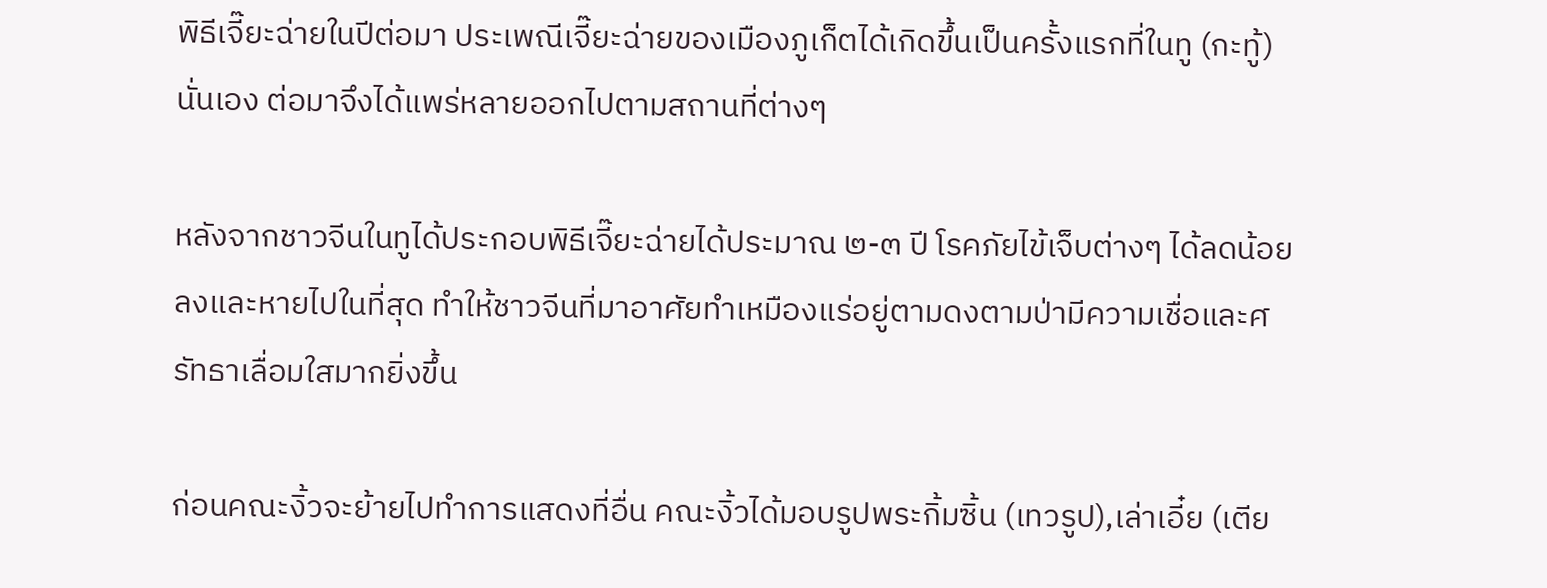พิธีเจี๊ยะฉ่ายในปีต่อมา ประเพณีเจี๊ยะฉ่ายของเมืองภูเก็ตได้เกิดขึ้นเป็นครั้งแรกที่ในทู (กะทู้) นั่นเอง ต่อมาจึงได้แพร่หลายออกไปตามสถานที่ต่างๆ

หลังจากชาวจีนในทูได้ประกอบพิธีเจี๊ยะฉ่ายได้ประมาณ ๒-๓ ปี โรคภัยไข้เจ็บต่างๆ ได้ลดน้อยลงและหายไปในที่สุด ทำให้ชาวจีนที่มาอาศัยทำเหมืองแร่อยู่ตามดงตามป่ามีความเชื่อและศรัทธาเลื่อมใสมากยิ่งขึ้น

ก่อนคณะงิ้วจะย้ายไปทำการแสดงที่อื่น คณะงิ้วได้มอบรูปพระกิ้มซิ้น (เทวรูป),เล่าเอี๋ย (เตีย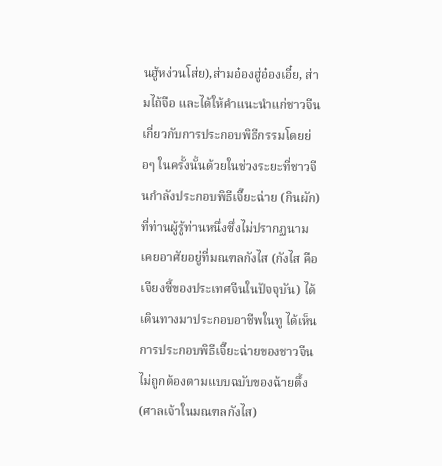นฮู้หง่วนโส่ย),ส่ามอ๋องฮู่อ๋องเอี๋ย, ส่ามไถ้จือ และได้ให้คำแนะนำแก่ชาวจีนเกี่ยวกับการประกอบพิธีกรรมโดยย่อๆ ในครั้งนั้นด้วยในช่วงระยะที่ชาวจีนกำลังประกอบพิธีเจี๊ยะฉ่าย (กินผัก) ที่ท่านผู้รู้ท่านหนึ่งซึ่งไม่ปรากฏนามเคยอาศัยอยู่ที่มณฑลกังไส (กังไส คือ เจียงซี้ของประเทศจีนในปัจจุบัน) ได้เดินทางมาประกอบอาชีพในทู ได้เห็นการประกอบพิธีเจี๊ยะฉ่ายของชาวจีนไม่ถูกต้องตามแบบฉบับของฉ้ายตึ้ง (ศาลเจ้าในมณฑลกังไส)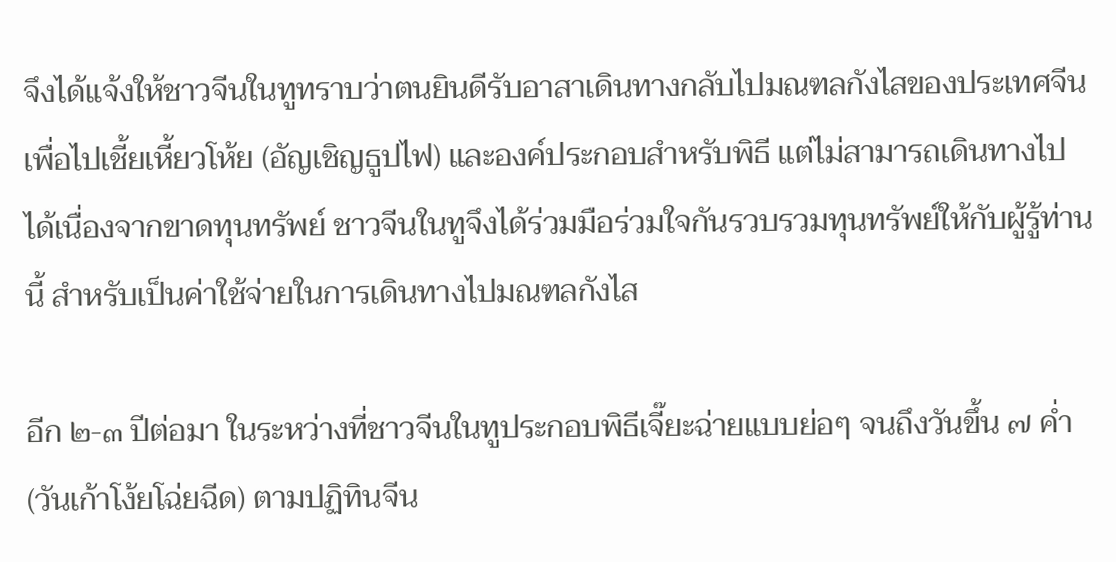จึงได้แจ้งให้ชาวจีนในทูทราบว่าตนยินดีรับอาสาเดินทางกลับไปมณฑลกังไสของประเทศจีน เพื่อไปเชี้ยเหี้ยวโห้ย (อัญเชิญธูปไฟ) และองค์ประกอบสำหรับพิธี แต่ไม่สามารถเดินทางไปได้เนื่องจากขาดทุนทรัพย์ ชาวจีนในทูจึงได้ร่วมมือร่วมใจกันรวบรวมทุนทรัพย์ให้กับผู้รู้ท่านนี้ สำหรับเป็นค่าใช้จ่ายในการเดินทางไปมณฑลกังไส

อีก ๒-๓ ปีต่อมา ในระหว่างที่ชาวจีนในทูประกอบพิธีเจี๊ยะฉ่ายแบบย่อๆ จนถึงวันขึ้น ๗ ค่ำ (วันเก้าโง้ยโฉ่ยฉีด) ตามปฏิทินจีน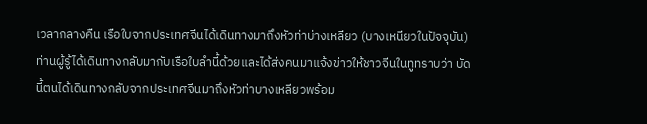เวลากลางคืน เรือใบจากประเทศจีนได้เดินทางมาถึงหัวท่าบ่างเหลียว (บางเหนียวในปัจจุบัน) ท่านผู้รู้ได้เดินทางกลับมากับเรือใบลำนี้ด้วยและได้ส่งคนมาแจ้งข่าวให้ชาวจีนในทูทราบว่า บัดนี้ตนได้เดินทางกลับจากประเทศจีนมาถึงหัวท่าบางเหลียวพร้อม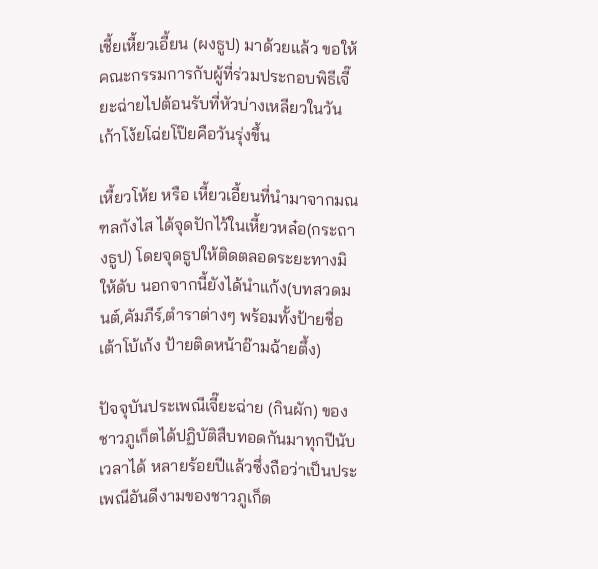เชี้ยเหี้ยวเอี้ยน (ผงธูป) มาด้วยแล้ว ขอให้คณะกรรมการกับผู้ที่ร่วมประกอบพิธีเจี๊ยะฉ่ายไปต้อนรับที่หัวบ่างเหลียวในวันเก้าโง้ยโฉ่ยโป๊ยคือวันรุ่งขึ้น

เหี้ยวโห้ย หรือ เหี้ยวเอี้ยนที่นำมาจากมณฑลกังไส ได้จุดปักไว้ในเหี้ยวหล๋อ(กระถางธูป) โดยจุดธูปให้ติดตลอดระยะทางมิให้ดับ นอกจากนี้ยังได้นำแก้ง(บทสวดมนต์,คัมภีร์,ตำราต่างๆ พร้อมทั้งป้ายชื่อเต้าโบ้เก้ง ป้ายติดหน้าอ๊ามฉ้ายตึ้ง)

ปัจจุบันประเพณีเจี๊ยะฉ่าย (กินผัก) ของชาวภูเก็ตได้ปฏิบัติสืบทอดกันมาทุกปีนับเวลาได้ หลายร้อยปีแล้วซึ่งถือว่าเป็นประเพณีอันดีงามของชาวภูเก็ต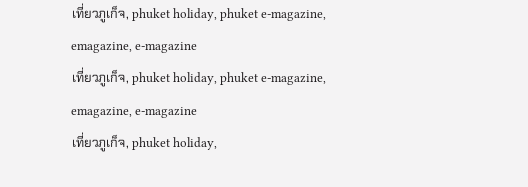เที่ยวภูเก็จ, phuket holiday, phuket e-magazine, emagazine, e-magazine
เที่ยวภูเก็จ, phuket holiday, phuket e-magazine, emagazine, e-magazine
เที่ยวภูเก็จ, phuket holiday,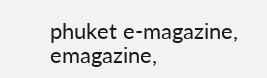phuket e-magazine, emagazine,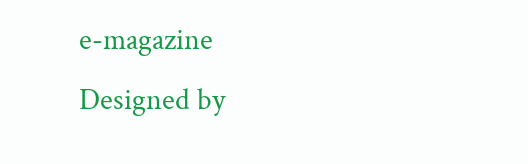e-magazine
Designed by